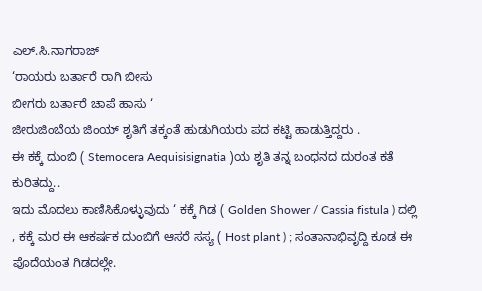ಎಲ್.ಸಿ.ನಾಗರಾಜ್
‘ರಾಯರು ಬರ್ತಾರೆ ರಾಗಿ ಬೀಸು
ಬೀಗರು ಬರ್ತಾರೆ ಚಾಪೆ ಹಾಸು ‘
ಜೀರುಜಿಂಬೆಯ ಜಿಂಯ್ ಶೃತಿಗೆ ತಕ್ಕಂತೆ ಹುಡುಗಿಯರು ಪದ ಕಟ್ಟಿ ಹಾಡುತ್ತಿದ್ದರು .
ಈ ಕಕ್ಕೆ ದುಂಬಿ ( Stemocera Aequisisignatia )ಯ ಶೃತಿ ತನ್ನ ಬಂಧನದ ದುರಂತ ಕತೆ ಕುರಿತದ್ದು..
ಇದು ಮೊದಲು ಕಾಣಿಸಿಕೊಳ್ಳುವುದು ‘ ಕಕ್ಕೆ ಗಿಡ ( Golden Shower / Cassia fistula ) ದಲ್ಲಿ , ಕಕ್ಕೆ ಮರ ಈ ಆಕರ್ಷಕ ದುಂಬಿಗೆ ಆಸರೆ ಸಸ್ಯ ( Host plant ) ; ಸಂತಾನಾಭಿವೃದ್ದಿ ಕೂಡ ಈ ಪೊದೆಯಂತ ಗಿಡದಲ್ಲೇ.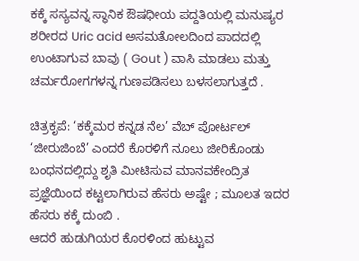ಕಕ್ಕೆ ಸಸ್ಯವನ್ನ ಸ್ಥಾನಿಕ ಔಷಧೀಯ ಪದ್ದತಿಯಲ್ಲಿ ಮನುಷ್ಯರ ಶರೀರದ Uric acid ಅಸಮತೋಲದಿಂದ ಪಾದದಲ್ಲಿ ಉಂಟಾಗುವ ಬಾವು ( Gout ) ವಾಸಿ ಮಾಡಲು ಮತ್ತು ಚರ್ಮರೋಗಗಳನ್ನ ಗುಣಪಡಿಸಲು ಬಳಸಲಾಗುತ್ತದೆ .

ಚಿತ್ರಕೃಪೆ: ‘ಕಕ್ಕೆಮರ ಕನ್ನಡ ನೆಲ’ ವೆಬ್ ಪೋರ್ಟಲ್
‘ಜೀರುಜಿಂಬೆ’ ಎಂದರೆ ಕೊರಳಿಗೆ ನೂಲು ಜೀರಿಕೊಂಡು ಬಂಧನದಲ್ಲಿದ್ದು ಶೃತಿ ಮೀಟಿಸುವ ಮಾನವಕೇಂದ್ರಿತ ಪ್ರಜ್ಞೆಯಿಂದ ಕಟ್ಟಲಾಗಿರುವ ಹೆಸರು ಅಷ್ಟೇ ; ಮೂಲತ ಇದರ ಹೆಸರು ಕಕ್ಕೆ ದುಂಬಿ .
ಆದರೆ ಹುಡುಗಿಯರ ಕೊರಳಿಂದ ಹುಟ್ಟುವ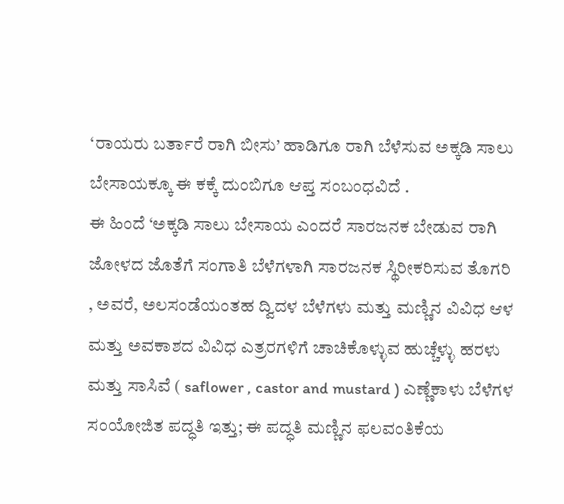‘ರಾಯರು ಬರ್ತಾರೆ ರಾಗಿ ಬೀಸು’ ಹಾಡಿಗೂ ರಾಗಿ ಬೆಳೆಸುವ ಅಕ್ಕಡಿ ಸಾಲು ಬೇಸಾಯಕ್ಕೂ ಈ ಕಕ್ಕೆ ದುಂಬಿಗೂ ಆಪ್ತ ಸಂಬಂಧವಿದೆ .
ಈ ಹಿಂದೆ ‘ಅಕ್ಕಡಿ ಸಾಲು ಬೇಸಾಯ ಎಂದರೆ ಸಾರಜನಕ ಬೇಡುವ ರಾಗಿ ಜೋಳದ ಜೊತೆಗೆ ಸಂಗಾತಿ ಬೆಳೆಗಳಾಗಿ ಸಾರಜನಕ ಸ್ಥಿರೀಕರಿಸುವ ತೊಗರಿ , ಅವರೆ, ಅಲಸಂಡೆಯಂತಹ ದ್ವಿದಳ ಬೆಳೆಗಳು ಮತ್ತು ಮಣ್ಣಿನ ವಿವಿಧ ಆಳ ಮತ್ತು ಅವಕಾಶದ ವಿವಿಧ ಎತ್ರರಗಳಿಗೆ ಚಾಚಿಕೊಳ್ಳುವ ಹುಚ್ಚೆಳ್ಳು ಹರಳು ಮತ್ತು ಸಾಸಿವೆ ( saflower , castor and mustard ) ಎಣ್ಣೆಕಾಳು ಬೆಳೆಗಳ ಸಂಯೋಜಿತ ಪದ್ಧತಿ ಇತ್ತು; ಈ ಪದ್ಧತಿ ಮಣ್ಣಿನ ಫಲವಂತಿಕೆಯ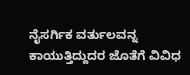ನೈಸರ್ಗಿಕ ವರ್ತುಲವನ್ನ ಕಾಯುತ್ತಿದ್ದುದರ ಜೊತೆಗೆ ವಿವಿಧ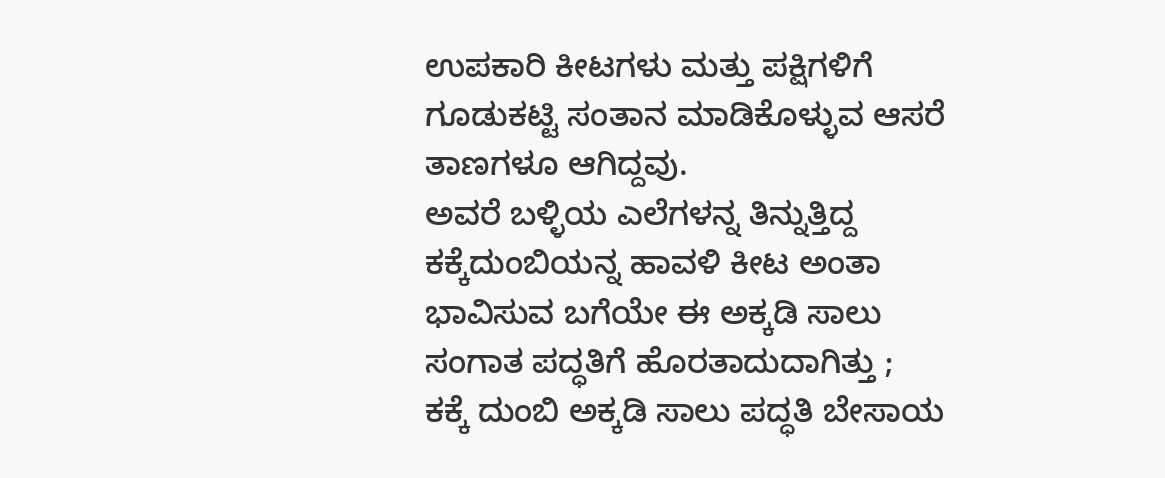ಉಪಕಾರಿ ಕೀಟಗಳು ಮತ್ತು ಪಕ್ಷಿಗಳಿಗೆ ಗೂಡುಕಟ್ಟಿ ಸಂತಾನ ಮಾಡಿಕೊಳ್ಳುವ ಆಸರೆ ತಾಣಗಳೂ ಆಗಿದ್ದವು.
ಅವರೆ ಬಳ್ಳಿಯ ಎಲೆಗಳನ್ನ ತಿನ್ನುತ್ತಿದ್ದ ಕಕ್ಕೆದುಂಬಿಯನ್ನ ಹಾವಳಿ ಕೀಟ ಅಂತಾ ಭಾವಿಸುವ ಬಗೆಯೇ ಈ ಅಕ್ಕಡಿ ಸಾಲು ಸಂಗಾತ ಪದ್ಧತಿಗೆ ಹೊರತಾದುದಾಗಿತ್ತು ; ಕಕ್ಕೆ ದುಂಬಿ ಅಕ್ಕಡಿ ಸಾಲು ಪದ್ಧತಿ ಬೇಸಾಯ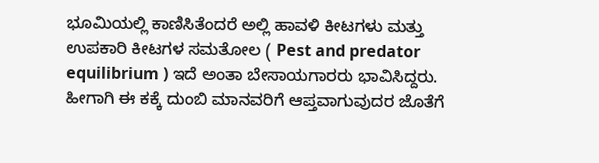ಭೂಮಿಯಲ್ಲಿ ಕಾಣಿಸಿತೆಂದರೆ ಅಲ್ಲಿ ಹಾವಳಿ ಕೀಟಗಳು ಮತ್ತು ಉಪಕಾರಿ ಕೀಟಗಳ ಸಮತೋಲ ( Pest and predator equilibrium ) ಇದೆ ಅಂತಾ ಬೇಸಾಯಗಾರರು ಭಾವಿಸಿದ್ದರು.
ಹೀಗಾಗಿ ಈ ಕಕ್ಕೆ ದುಂಬಿ ಮಾನವರಿಗೆ ಆಪ್ತವಾಗುವುದರ ಜೊತೆಗೆ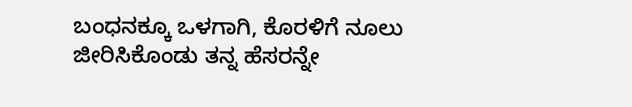ಬಂಧನಕ್ಕೂ ಒಳಗಾಗಿ, ಕೊರಳಿಗೆ ನೂಲು ಜೀರಿಸಿಕೊಂಡು ತನ್ನ ಹೆಸರನ್ನೇ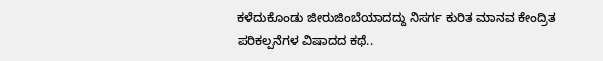ಕಳೆದುಕೊಂಡು ಜೀರುಜಿಂಬೆಯಾದದ್ದು ನಿಸರ್ಗ ಕುರಿತ ಮಾನವ ಕೇಂದ್ರಿತ ಪರಿಕಲ್ಪನೆಗಳ ವಿಷಾದದ ಕಥೆ..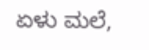ಏಳು ಮಲೆ,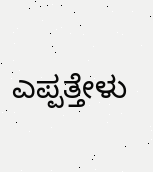ಎಪ್ಪತ್ತೇಳು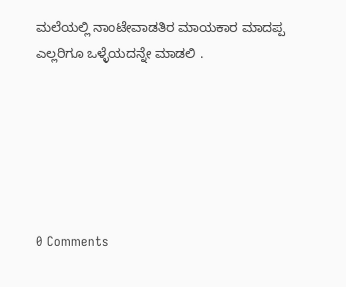ಮಲೆಯಲ್ಲಿ ನಾಂಟೇವಾಡತಿರ ಮಾಯಕಾರ ಮಾದಪ್ಪ ಎಲ್ಲರಿಗೂ ಒಳ್ಳೆಯದನ್ನೇ ಮಾಡಲಿ .






0 Comments